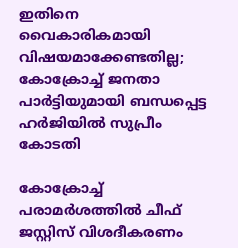ഇതിനെ വൈകാരികമായി വിഷയമാക്കേണ്ടതില്ല; കോക്രോച്ച് ജനതാ പാര്‍ട്ടിയുമായി ബന്ധപ്പെട്ട ഹര്‍ജിയില്‍ സുപ്രീം കോടതി

കോക്രോച്ച് പരാമര്‍ശത്തില്‍ ചീഫ് ജസ്റ്റിസ് വിശദീകരണം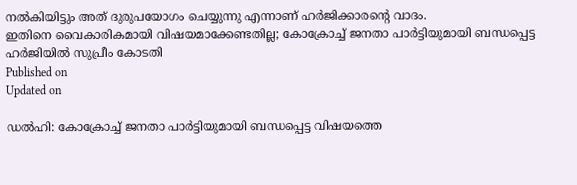നല്‍കിയിട്ടും അത് ദുരുപയോഗം ചെയ്യുന്നു എന്നാണ് ഹര്‍ജിക്കാരന്റെ വാദം.
ഇതിനെ വൈകാരികമായി വിഷയമാക്കേണ്ടതില്ല; കോക്രോച്ച് ജനതാ പാര്‍ട്ടിയുമായി ബന്ധപ്പെട്ട ഹര്‍ജിയില്‍ സുപ്രീം കോടതി
Published on
Updated on

ഡല്‍ഹി: കോക്രോച്ച് ജനതാ പാര്‍ട്ടിയുമായി ബന്ധപ്പെട്ട വിഷയത്തെ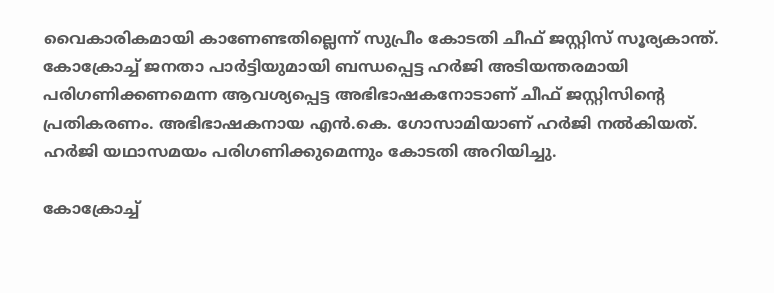വൈകാരികമായി കാണേണ്ടതില്ലെന്ന് സുപ്രീം കോടതി ചീഫ് ജസ്റ്റിസ് സൂര്യകാന്ത്. കോക്രോച്ച് ജനതാ പാര്‍ട്ടിയുമായി ബന്ധപ്പെട്ട ഹര്‍ജി അടിയന്തരമായി പരിഗണിക്കണമെന്ന ആവശ്യപ്പെട്ട അഭിഭാഷകനോടാണ് ചീഫ് ജസ്റ്റിസിന്റെ പ്രതികരണം. അഭിഭാഷകനായ എന്‍.കെ. ഗോസാമിയാണ് ഹര്‍ജി നല്‍കിയത്. ഹര്‍ജി യഥാസമയം പരിഗണിക്കുമെന്നും കോടതി അറിയിച്ചു.

കോക്രോച്ച്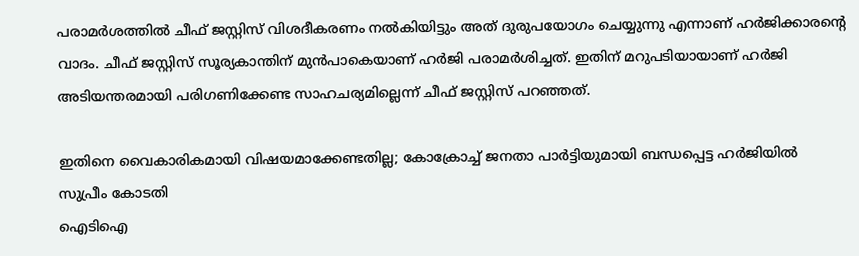പരാമര്‍ശത്തില്‍ ചീഫ് ജസ്റ്റിസ് വിശദീകരണം നല്‍കിയിട്ടും അത് ദുരുപയോഗം ചെയ്യുന്നു എന്നാണ് ഹര്‍ജിക്കാരന്റെ വാദം. ചീഫ് ജസ്റ്റിസ് സൂര്യകാന്തിന് മുന്‍പാകെയാണ് ഹര്‍ജി പരാമര്‍ശിച്ചത്. ഇതിന് മറുപടിയായാണ് ഹര്‍ജി അടിയന്തരമായി പരിഗണിക്കേണ്ട സാഹചര്യമില്ലെന്ന് ചീഫ് ജസ്റ്റിസ് പറഞ്ഞത്.

ഇതിനെ വൈകാരികമായി വിഷയമാക്കേണ്ടതില്ല; കോക്രോച്ച് ജനതാ പാര്‍ട്ടിയുമായി ബന്ധപ്പെട്ട ഹര്‍ജിയില്‍ സുപ്രീം കോടതി
ഐടിഐ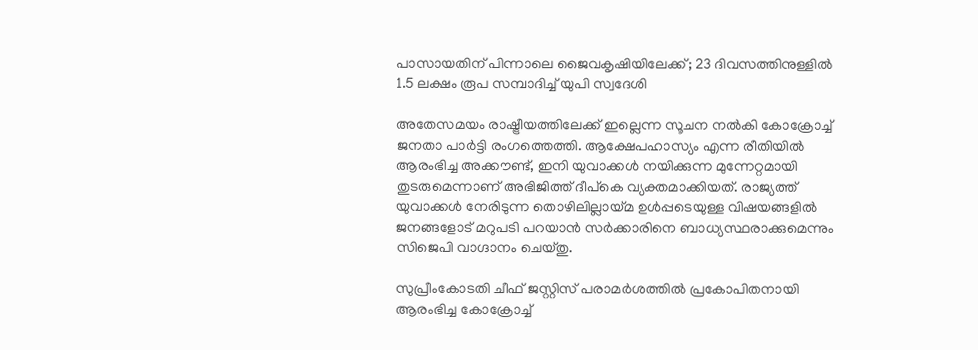പാസായതിന് പിന്നാലെ ജൈവകൃഷിയിലേക്ക്; 23 ദിവസത്തിനുള്ളിൽ 1.5 ലക്ഷം രൂപ സമ്പാദിച്ച് യുപി സ്വദേശി

അതേസമയം രാഷ്ട്രീയത്തിലേക്ക് ഇല്ലെന്ന സൂചന നല്‍കി കോക്രോച്ച് ജനതാ പാര്‍ട്ടി രംഗത്തെത്തി. ആക്ഷേപഹാസ്യം എന്ന രീതിയില്‍ ആരംഭിച്ച അക്കൗണ്ട്, ഇനി യുവാക്കള്‍ നയിക്കുന്ന മുന്നേറ്റമായി തുടരുമെന്നാണ് അഭിജിത്ത് ദീപ്‌കെ വ്യക്തമാക്കിയത്. രാജ്യത്ത് യുവാക്കള്‍ നേരിടുന്ന തൊഴിലില്ലായ്മ ഉള്‍പ്പടെയുള്ള വിഷയങ്ങളില്‍ ജനങ്ങളോട് മറുപടി പറയാന്‍ സര്‍ക്കാരിനെ ബാധ്യസ്ഥരാക്കുമെന്നും സിജെപി വാഗ്ദാനം ചെയ്തു.

സുപ്രീംകോടതി ചീഫ് ജസ്റ്റിസ് പരാമര്‍ശത്തില്‍ പ്രകോപിതനായി ആരംഭിച്ച കോക്രോച്ച്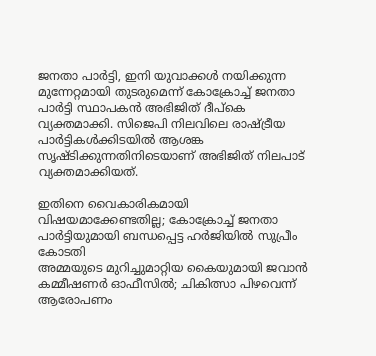ജനതാ പാര്‍ട്ടി, ഇനി യുവാക്കള്‍ നയിക്കുന്ന മുന്നേറ്റമായി തുടരുമെന്ന് കോക്രോച്ച് ജനതാ പാര്‍ട്ടി സ്ഥാപകന്‍ അഭിജിത് ദീപ്‌കെ വ്യക്തമാക്കി. സിജെപി നിലവിലെ രാഷ്ട്രീയ പാര്‍ട്ടികള്‍ക്കിടയില്‍ ആശങ്ക സൃഷ്ടിക്കുന്നതിനിടെയാണ് അഭിജിത് നിലപാട് വ്യക്തമാക്കിയത്.

ഇതിനെ വൈകാരികമായി വിഷയമാക്കേണ്ടതില്ല; കോക്രോച്ച് ജനതാ പാര്‍ട്ടിയുമായി ബന്ധപ്പെട്ട ഹര്‍ജിയില്‍ സുപ്രീം കോടതി
അമ്മയുടെ മുറിച്ചുമാറ്റിയ കൈയുമായി ജവാന്‍ കമ്മീഷണര്‍ ഓഫീസില്‍; ചികിത്സാ പിഴവെന്ന് ആരോപണം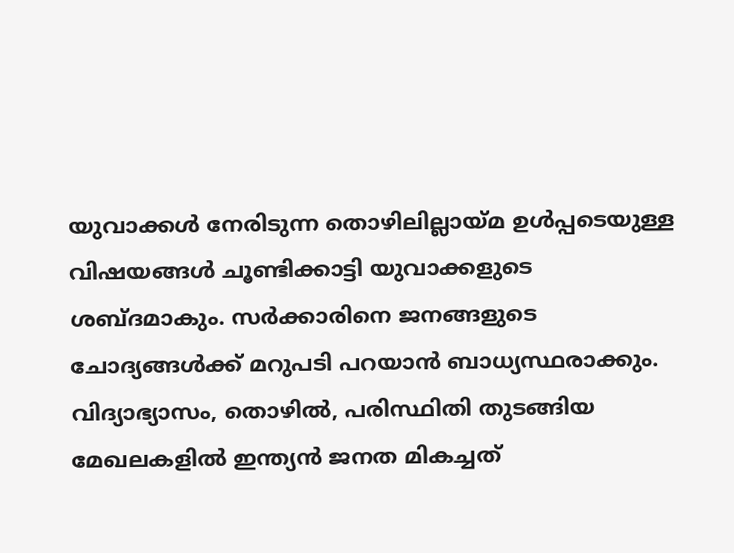യുവാക്കള്‍ നേരിടുന്ന തൊഴിലില്ലായ്മ ഉള്‍പ്പടെയുള്ള വിഷയങ്ങള്‍ ചൂണ്ടിക്കാട്ടി യുവാക്കളുടെ ശബ്ദമാകും. സര്‍ക്കാരിനെ ജനങ്ങളുടെ ചോദ്യങ്ങള്‍ക്ക് മറുപടി പറയാന്‍ ബാധ്യസ്ഥരാക്കും. വിദ്യാഭ്യാസം, തൊഴില്‍, പരിസ്ഥിതി തുടങ്ങിയ മേഖലകളില്‍ ഇന്ത്യന്‍ ജനത മികച്ചത്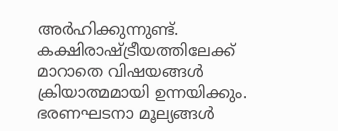അര്‍ഹിക്കുന്നുണ്ട്. കക്ഷിരാഷ്ട്രീയത്തിലേക്ക് മാറാതെ വിഷയങ്ങള്‍ ക്രിയാത്മമായി ഉന്നയിക്കും. ഭരണഘടനാ മൂല്യങ്ങള്‍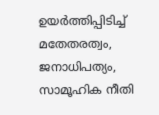ഉയര്‍ത്തിപ്പിടിച്ച് മതേതരത്വം, ജനാധിപത്യം, സാമൂഹിക നീതി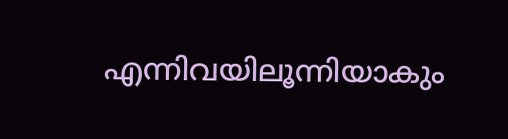എന്നിവയിലൂന്നിയാകും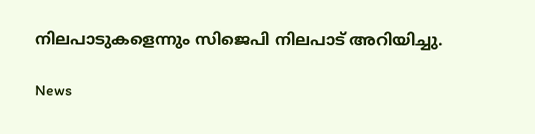നിലപാടുകളെന്നും സിജെപി നിലപാട് അറിയിച്ചു.

News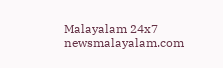Malayalam 24x7
newsmalayalam.com